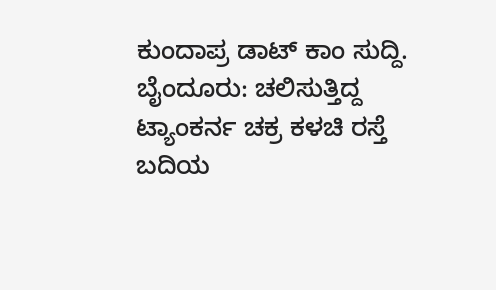ಕುಂದಾಪ್ರ ಡಾಟ್ ಕಾಂ ಸುದ್ದಿ.
ಬೈಂದೂರು: ಚಲಿಸುತ್ತಿದ್ದ ಟ್ಯಾಂಕರ್ನ ಚಕ್ರ ಕಳಚಿ ರಸ್ತೆ ಬದಿಯ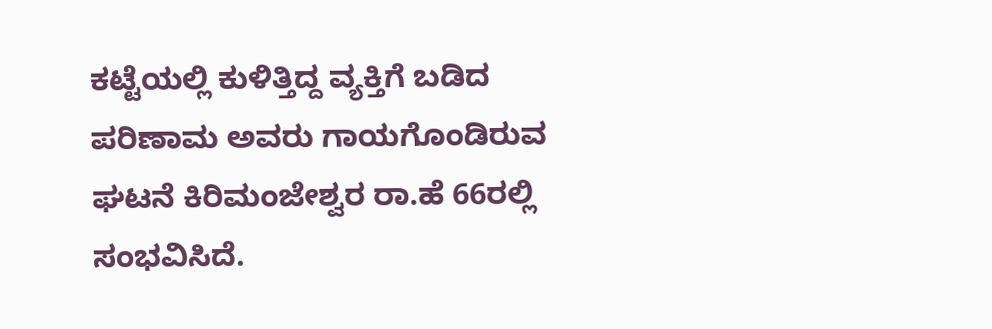ಕಟ್ಟೆಯಲ್ಲಿ ಕುಳಿತ್ತಿದ್ದ ವ್ಯಕ್ತಿಗೆ ಬಡಿದ ಪರಿಣಾಮ ಅವರು ಗಾಯಗೊಂಡಿರುವ ಘಟನೆ ಕಿರಿಮಂಜೇಶ್ವರ ರಾ.ಹೆ 66ರಲ್ಲಿ ಸಂಭವಿಸಿದೆ.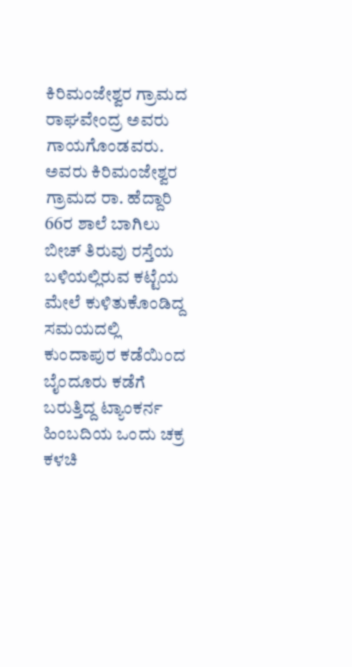ಕಿರಿಮಂಜೇಶ್ವರ ಗ್ರಾಮದ ರಾಘವೇಂದ್ರ ಅವರು ಗಾಯಗೊಂಡವರು.
ಅವರು ಕಿರಿಮಂಜೇಶ್ವರ ಗ್ರಾಮದ ರಾ. ಹೆದ್ದಾರಿ 66ರ ಶಾಲೆ ಬಾಗಿಲು ಬೀಚ್ ತಿರುವು ರಸ್ತೆಯ ಬಳಿಯಲ್ಲಿರುವ ಕಟ್ಟೆಯ ಮೇಲೆ ಕುಳಿತುಕೊಂಡಿದ್ದ ಸಮಯದಲ್ಲಿ ಕುಂದಾಪುರ ಕಡೆಯಿಂದ ಬೈಂದೂರು ಕಡೆಗೆ ಬರುತ್ತಿದ್ದ ಟ್ಯಾಂಕರ್ನ ಹಿಂಬದಿಯ ಒಂದು ಚಕ್ರ ಕಳಚಿ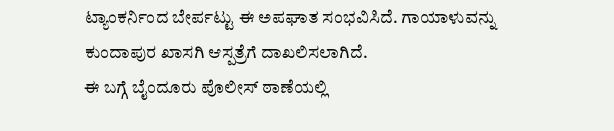ಟ್ಯಾಂಕರ್ನಿಂದ ಬೇರ್ಪಟ್ಟು ಈ ಅಪಘಾತ ಸಂಭವಿಸಿದೆ. ಗಾಯಾಳುವನ್ನು ಕುಂದಾಪುರ ಖಾಸಗಿ ಆಸ್ಪತ್ರೆಗೆ ದಾಖಲಿಸಲಾಗಿದೆ.
ಈ ಬಗ್ಗೆ ಬೈಂದೂರು ಪೊಲೀಸ್ ಠಾಣೆಯಲ್ಲಿ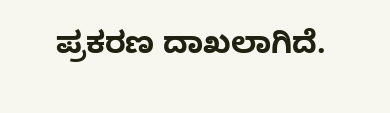ಪ್ರಕರಣ ದಾಖಲಾಗಿದೆ.